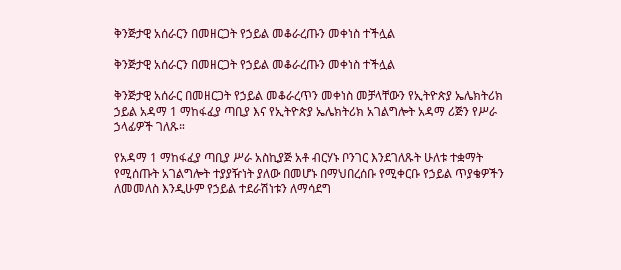ቅንጅታዊ አሰራርን በመዘርጋት የኃይል መቆራረጡን መቀነስ ተችሏል

ቅንጅታዊ አሰራርን በመዘርጋት የኃይል መቆራረጡን መቀነስ ተችሏል

ቅንጅታዊ አሰራር በመዘርጋት የኃይል መቆራረጥን መቀነስ መቻላቸውን የኢትዮጵያ ኤሌክትሪክ ኃይል አዳማ 1 ማከፋፈያ ጣቢያ እና የኢትዮጵያ ኤሌክትሪክ አገልግሎት አዳማ ሪጅን የሥራ ኃላፊዎች ገለጹ።

የአዳማ 1 ማከፋፈያ ጣቢያ ሥራ አስኪያጅ አቶ ብርሃኑ ቦንገር እንደገለጹት ሁለቱ ተቋማት የሚሰጡት አገልግሎት ተያያዥነት ያለው በመሆኑ በማህበረሰቡ የሚቀርቡ የኃይል ጥያቄዎችን ለመመለስ እንዲሁም የኃይል ተደራሽነቱን ለማሳደግ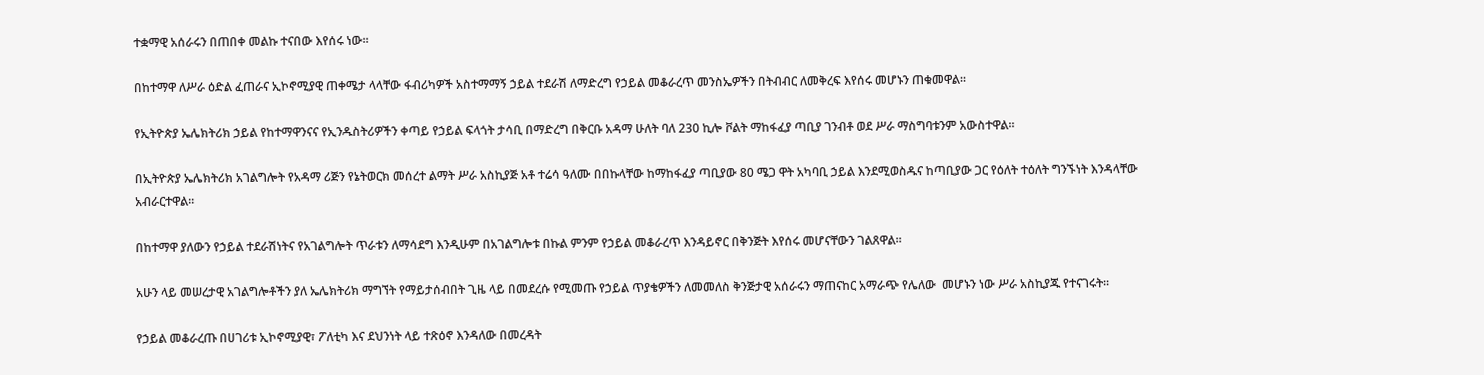ተቋማዊ አሰራሩን በጠበቀ መልኩ ተናበው እየሰሩ ነው፡፡

በከተማዋ ለሥራ ዕድል ፈጠራና ኢኮኖሚያዊ ጠቀሜታ ላላቸው ፋብሪካዎች አስተማማኝ ኃይል ተደራሽ ለማድረግ የኃይል መቆራረጥ መንስኤዎችን በትብብር ለመቅረፍ እየሰሩ መሆኑን ጠቁመዋል።

የኢትዮጵያ ኤሌክትሪክ ኃይል የከተማዋንናና የኢንዱስትሪዎችን ቀጣይ የኃይል ፍላጎት ታሳቢ በማድረግ በቅርቡ አዳማ ሁለት ባለ 230 ኪሎ ቮልት ማከፋፈያ ጣቢያ ገንብቶ ወደ ሥራ ማስግባቱንም አውስተዋል።

በኢትዮጵያ ኤሌክትሪክ አገልግሎት የአዳማ ሪጅን የኔትወርክ መሰረተ ልማት ሥራ አስኪያጅ አቶ ተሬሳ ዓለሙ በበኩላቸው ከማከፋፈያ ጣቢያው 80 ሜጋ ዋት አካባቢ ኃይል እንደሚወስዱና ከጣቢያው ጋር የዕለት ተዕለት ግንኙነት እንዳላቸው አብራርተዋል።

በከተማዋ ያለውን የኃይል ተደራሽነትና የአገልግሎት ጥራቱን ለማሳደግ እንዲሁም በአገልግሎቱ በኩል ምንም የኃይል መቆራረጥ እንዳይኖር በቅንጅት እየሰሩ መሆናቸውን ገልጸዋል።

አሁን ላይ መሠረታዊ አገልግሎቶችን ያለ ኤሌክትሪክ ማግኘት የማይታሰብበት ጊዜ ላይ በመደረሱ የሚመጡ የኃይል ጥያቄዎችን ለመመለስ ቅንጅታዊ አሰራሩን ማጠናከር አማራጭ የሌለው  መሆኑን ነው ሥራ አስኪያጁ የተናገሩት።

የኃይል መቆራረጡ በሀገሪቱ ኢኮኖሚያዊ፣ ፖለቲካ እና ደህንነት ላይ ተጽዕኖ እንዳለው በመረዳት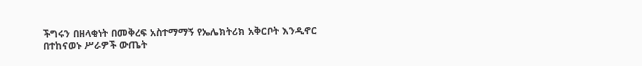ችግሩን በዘላቂነት በመቅረፍ አስተማማኝ የኤሌክትሪክ አቅርቦት እንዲኖር በተከናወኑ ሥራዎች ውጤት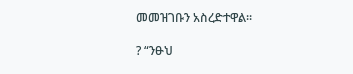መመዝገቡን አስረድተዋል።

? “ንፁህ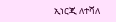ኢነርጂ ለተሻለ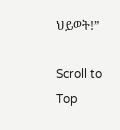ህይወት!”

Scroll to Top